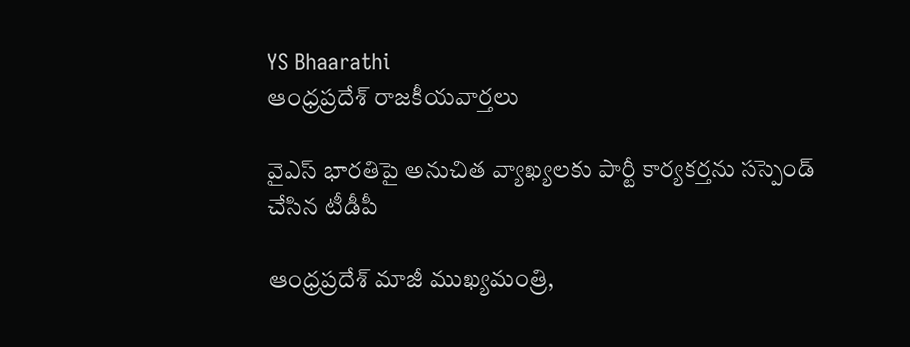YS Bhaarathi
ఆంధ్రప్రదేశ్ రాజకీయవార్తలు

వైఎస్ భారతిపై అనుచిత వ్యాఖ్యలకు పార్టీ కార్యకర్తను సస్పెండ్ చేసిన టీడీపీ

ఆంధ్రప్రదేశ్ మాజీ ముఖ్యమంత్రి,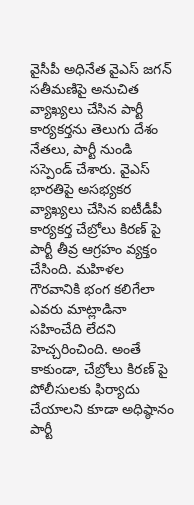వైసీపీ అధినేత వైఎస్ జగన్ సతీమణిపై అనుచిత వ్యాఖ్యలు చేసిన పార్టీ కార్యకర్తను తెలుగు దేశం నేతలు, పార్టీ నుండి సస్పెండ్ చేశారు. వైఎస్ భారతిపై అసభ్యకర వ్యాఖ్యలు చేసిన ఐటీడీపీ కార్యకర్త చేబ్రోలు కిరణ్ పై పార్టీ తీవ్ర ఆగ్రహం వ్యక్తం చేసింది. మహిళల గౌరవానికి భంగ కలిగేలా ఎవరు మాట్లాడినా సహించేది లేదని హెచ్చరించింది. అంతే కాకుండా, చేబ్రోలు కిరణ్ పై పోలీసులకు ఫిర్యాదు చేయాలని కూడా అధిష్ఠానం పార్టీ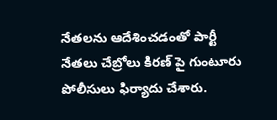నేతలను ఆదేశించడంతో పార్టీ నేతలు చేబ్రోలు కిరణ్ పై గుంటూరు పోలీసులు ఫిర్యాదు చేశారు.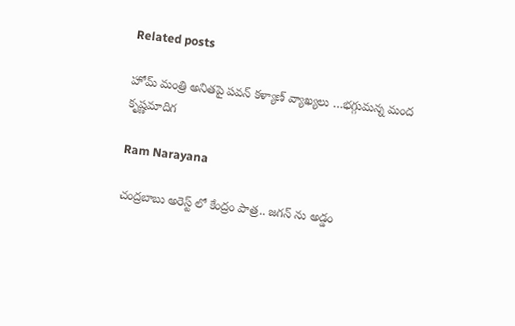Related posts

హోమ్ మంత్రి అనితపై పవన్ కళ్యాణ్ వ్యాఖ్యలు …భగ్గుమన్న మంద కృష్ణమాదిగ

Ram Narayana

చంద్రబాబు అరెస్ట్ లో కేంద్రం పాత్ర.. జగన్ ను అడ్డం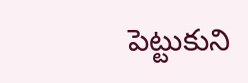పెట్టుకుని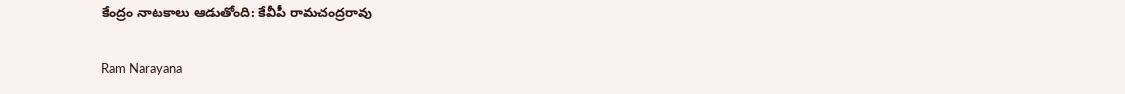కేంద్రం నాటకాలు ఆడుతోంది: కేవీపీ రామచంద్రరావు

Ram Narayana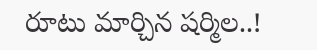రూటు మార్చిన షర్మిల..!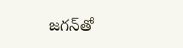జగన్‌తో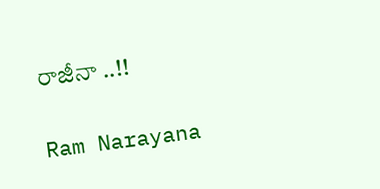రాజీనా ..!!

Ram Narayana